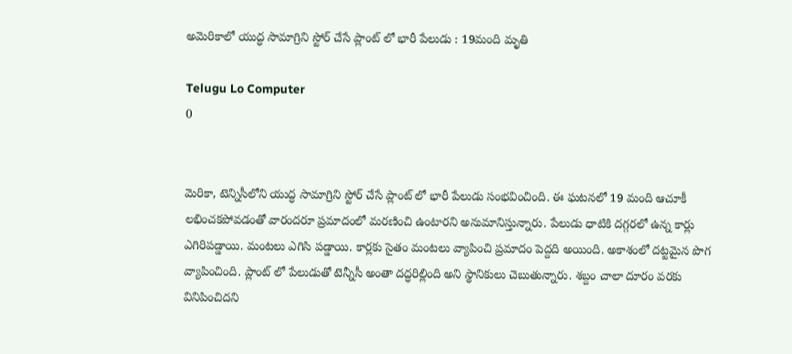అమెరికాలో యుద్ధ సామాగ్రిని స్టోర్ చేసే ప్లాంట్ లో భారీ పేలుడు : 19మంది మృతి

Telugu Lo Computer
0


మెరికా, టెన్నిసీలోని యుద్ధ సామాగ్రిని స్టోర్ చేసే ప్లాంట్ లో భారీ పేలుడు సంభవించింది. ఈ ఘటనలో 19 మంది ఆచూకీ లభించకపోవడంతో వారందరూ ప్రమాదంలో మరణించి ఉంటారని అనుమానిస్తున్నారు. పేలుడు ధాటికి దగ్గరలో ఉన్న కార్లు ఎగిరిపడ్డాయి. మంటలు ఎగిసి పడ్డాయి. కార్లకు సైతం మంటలు వ్యాపించి ప్రమాదం పెద్దది అయింది. అకాశంలో దట్టమైన పొగ వ్యాపించింది. ప్లాంట్ లో పేలుడుతో టెన్నీసీ అంతా దద్ధరిల్లింది అని స్థానికులు చెబుతున్నారు. శబ్దం చాలా దూరం వరకు వినిపించిదని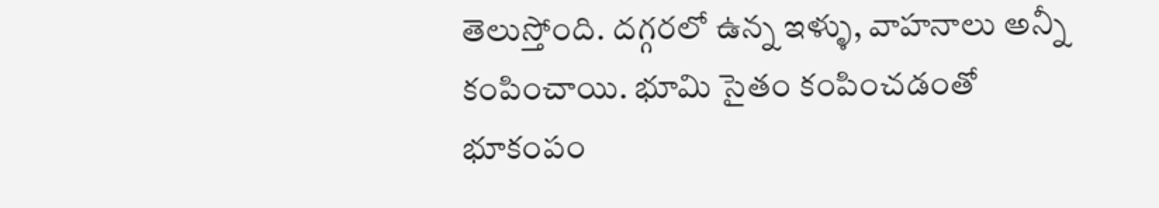తెలుస్తోంది. దగ్గరలో ఉన్న ఇళ్ళు, వాహనాలు అన్నీ కంపించాయి. భూమి సైతం కంపించడంతో భూకంపం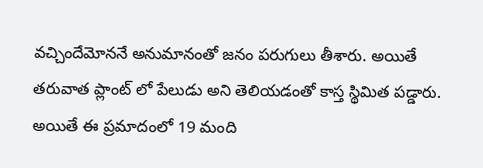వచ్చిందేమోననే అనుమానంతో జనం పరుగులు తీశారు. అయితే తరువాత ప్లాంట్ లో పేలుడు అని తెలియడంతో కాస్త స్థిమిత పడ్డారు. అయితే ఈ ప్రమాదంలో 19 మంది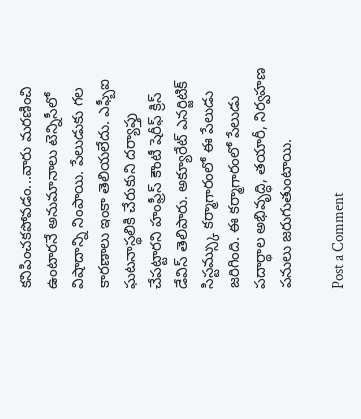కనిపించకపోవడం...వారు మరణించి ఉంటారనే అనుమానాలు టెన్నిసీలో విషాదాన్ని నింపాయి. పేలుడుకు గల కారణాలు ఇంకా తెలియలేదు. ఎఫ్బీఐ ఘటనాస్థలికి చేరుకుని దర్యాప్తు చేపట్టారని హంఫ్రీస్ కౌంటీ షెరీఫ్ క్రిస్ డేవిస్ తెలిపారు. అక్యూరేట్ ఎనర్జిటిక్ సిస్టమ్స్కు కర్మాగారంలో ఈ పేలుడు జరిగింది. ఈ కర్మాగారంలో పేలుడు పదార్థాల అభివృద్ధి, తయారీ, నిర్వహణ పనులు జరుగుతుంటాయి.

Post a Comment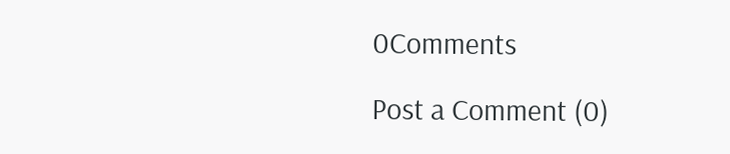0Comments

Post a Comment (0)